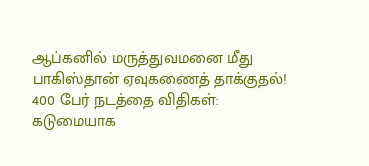ஆப்கனில் மருத்துவமனை மீது பாகிஸ்தான் ஏவுகணைத் தாக்குதல்! 400 பேர் நடத்தை விதிகள்: கடுமையாக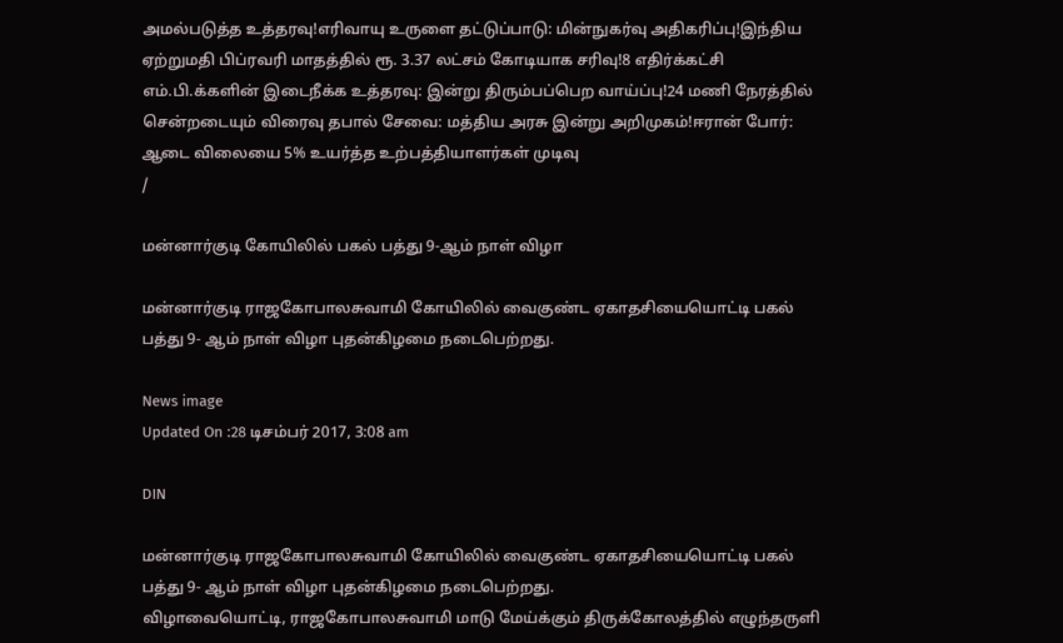அமல்படுத்த உத்தரவு!எரிவாயு உருளை தட்டுப்பாடு: மின்நுகர்வு அதிகரிப்பு!இந்திய ஏற்றுமதி பிப்ரவரி மாதத்தில் ரூ. 3.37 லட்சம் கோடியாக சரிவு!8 எதிர்க்கட்சி எம்.பி.க்களின் இடைநீக்க உத்தரவு: இன்று திரும்பப்பெற வாய்ப்பு!24 மணி நேரத்தில் சென்றடையும் விரைவு தபால் சேவை: மத்திய அரசு இன்று அறிமுகம்!ஈரான் போர்: ஆடை விலையை 5% உயர்த்த உற்பத்தியாளர்கள் முடிவு
/

மன்னார்குடி கோயிலில் பகல் பத்து 9-ஆம் நாள் விழா

மன்னார்குடி ராஜகோபாலசுவாமி கோயிலில் வைகுண்ட ஏகாதசியையொட்டி பகல் பத்து 9- ஆம் நாள் விழா புதன்கிழமை நடைபெற்றது.

News image
Updated On :28 டிசம்பர் 2017, 3:08 am

DIN

மன்னார்குடி ராஜகோபாலசுவாமி கோயிலில் வைகுண்ட ஏகாதசியையொட்டி பகல் பத்து 9- ஆம் நாள் விழா புதன்கிழமை நடைபெற்றது.
விழாவையொட்டி, ராஜகோபாலசுவாமி மாடு மேய்க்கும் திருக்கோலத்தில் எழுந்தருளி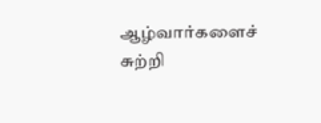ஆழ்வார்களைச் சுற்றி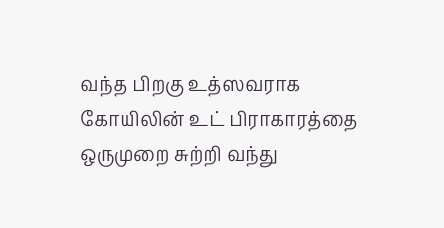வந்த பிறகு உத்ஸவராக கோயிலின் உட் பிராகாரத்தை ஒருமுறை சுற்றி வந்து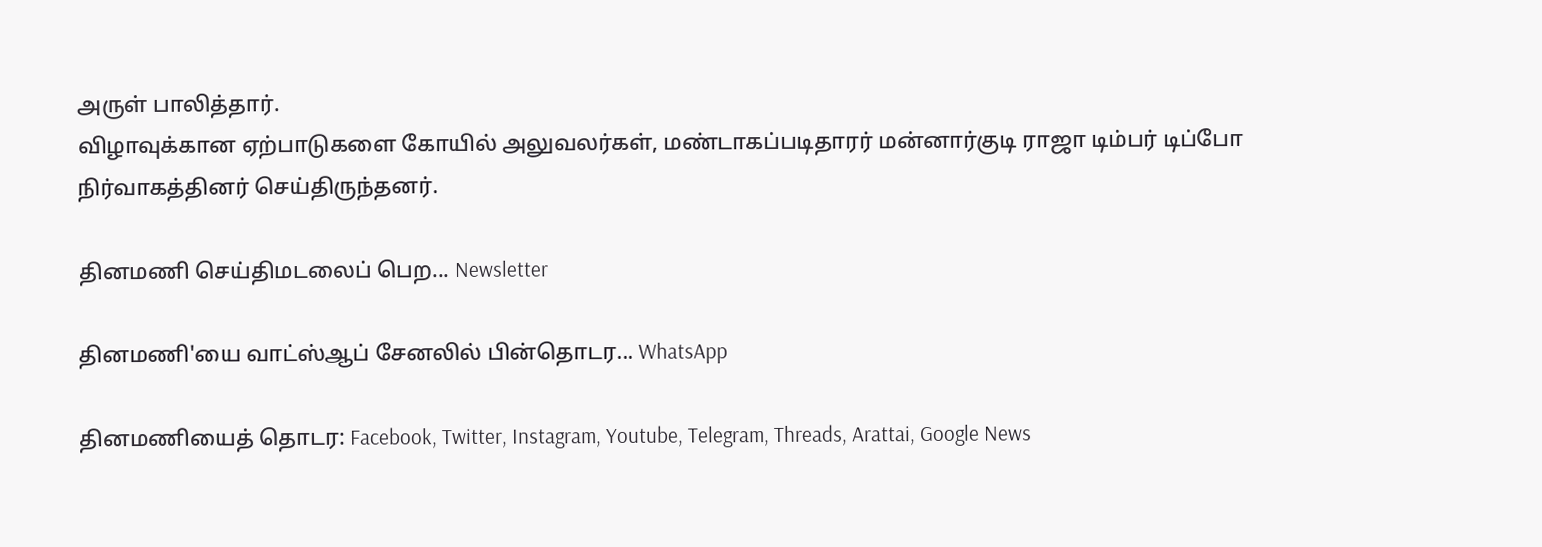அருள் பாலித்தார்.
விழாவுக்கான ஏற்பாடுகளை கோயில் அலுவலர்கள், மண்டாகப்படிதாரர் மன்னார்குடி ராஜா டிம்பர் டிப்போ நிர்வாகத்தினர் செய்திருந்தனர்.

தினமணி செய்திமடலைப் பெற... Newsletter

தினமணி'யை வாட்ஸ்ஆப் சேனலில் பின்தொடர... WhatsApp

தினமணியைத் தொடர: Facebook, Twitter, Instagram, Youtube, Telegram, Threads, Arattai, Google News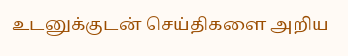உடனுக்குடன் செய்திகளை அறிய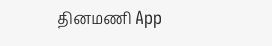தினமணி App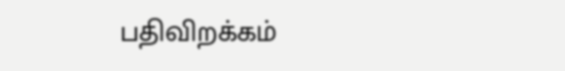பதிவிறக்கம்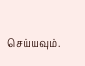செய்யவும்.